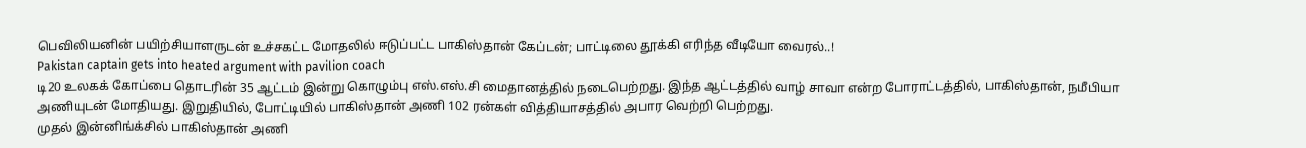பெவிலியனின் பயிற்சியாளருடன் உச்சகட்ட மோதலில் ஈடுப்பட்ட பாகிஸ்தான் கேப்டன்; பாட்டிலை தூக்கி எரிந்த வீடியோ வைரல்..!
Pakistan captain gets into heated argument with pavilion coach
டி20 உலகக் கோப்பை தொடரின் 35 ஆட்டம் இன்று கொழும்பு எஸ்.எஸ்.சி மைதானத்தில் நடைபெற்றது. இந்த ஆட்டத்தில் வாழ் சாவா என்ற போராட்டத்தில், பாகிஸ்தான், நமீபியா அணியுடன் மோதியது. இறுதியில், போட்டியில் பாகிஸ்தான் அணி 102 ரன்கள் வித்தியாசத்தில் அபார வெற்றி பெற்றது.
முதல் இன்னிங்க்சில் பாகிஸ்தான் அணி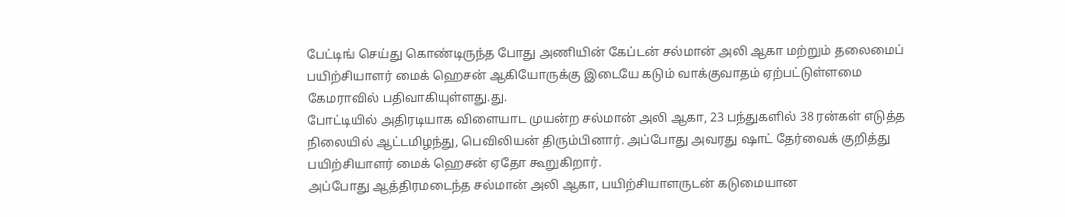பேட்டிங் செய்து கொண்டிருந்த போது அணியின் கேப்டன் சல்மான் அலி ஆகா மற்றும் தலைமைப் பயிற்சியாளர் மைக் ஹெசன் ஆகியோருக்கு இடையே கடும் வாக்குவாதம் ஏற்பட்டுள்ளமை கேமராவில் பதிவாகியுள்ளது.து.
போட்டியில் அதிரடியாக விளையாட முயன்ற சல்மான் அலி ஆகா, 23 பந்துகளில் 38 ரன்கள் எடுத்த நிலையில் ஆட்டமிழந்து, பெவிலியன் திரும்பினார். அப்போது அவரது ஷாட் தேர்வைக் குறித்து பயிற்சியாளர் மைக் ஹெசன் ஏதோ கூறுகிறார்.
அப்போது ஆத்திரமடைந்த சல்மான் அலி ஆகா, பயிற்சியாளருடன் கடுமையான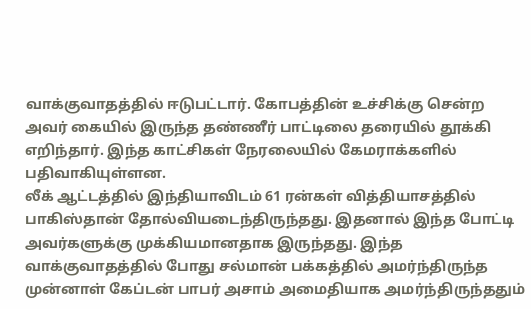வாக்குவாதத்தில் ஈடுபட்டார். கோபத்தின் உச்சிக்கு சென்ற அவர் கையில் இருந்த தண்ணீர் பாட்டிலை தரையில் தூக்கி எறிந்தார். இந்த காட்சிகள் நேரலையில் கேமராக்களில் பதிவாகியுள்ளன.
லீக் ஆட்டத்தில் இந்தியாவிடம் 61 ரன்கள் வித்தியாசத்தில் பாகிஸ்தான் தோல்வியடைந்திருந்தது. இதனால் இந்த போட்டி அவர்களுக்கு முக்கியமானதாக இருந்தது. இந்த வாக்குவாதத்தில் போது சல்மான் பக்கத்தில் அமர்ந்திருந்த முன்னாள் கேப்டன் பாபர் அசாம் அமைதியாக அமர்ந்திருந்ததும்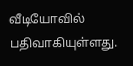வீடியோவில் பதிவாகியுள்ளது.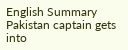English Summary
Pakistan captain gets into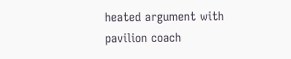heated argument with pavilion coach